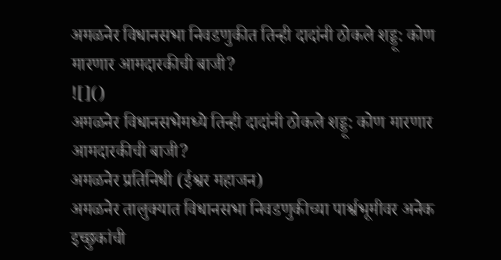अमळनेर विधानसभा निवडणुकीत तिन्ही दादांनी ठोकले शड्डू: कोण मारणार आमदारकीची बाजी?
![]()
अमळनेर विधानसभेमध्ये तिन्ही दादांनी ठोकले शड्डू: कोण मारणार आमदारकीची बाजी?
अमळनेर प्रतिनिधी (ईश्वर महाजन)
अमळनेर तालुक्यात विधानसभा निवडणुकीच्या पार्श्वभूमीवर अनेक इच्छुकांची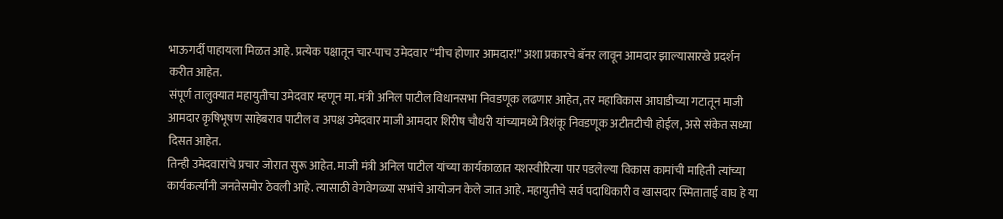भाऊगर्दी पाहायला मिळत आहे. प्रत्येक पक्षातून चार-पाच उमेदवार “मीच होणार आमदार!” अशा प्रकारचे बॅनर लावून आमदार झाल्यासारखे प्रदर्शन करीत आहेत.
संपूर्ण तालुक्यात महायुतीचा उमेदवार म्हणून मा. मंत्री अनिल पाटील विधानसभा निवडणूक लढणार आहेत, तर महाविकास आघाडीच्या गटातून माजी आमदार कृषिभूषण साहेबराव पाटील व अपक्ष उमेदवार माजी आमदार शिरीष चौधरी यांच्यामध्ये त्रिशंकू निवडणूक अटीतटीची होईल, असे संकेत सध्या दिसत आहेत.
तिन्ही उमेदवारांचे प्रचार जोरात सुरू आहेत. माजी मंत्री अनिल पाटील यांच्या कार्यकाळात यशस्वीरित्या पार पडलेल्या विकास कामांची माहिती त्यांच्या कार्यकर्त्यांनी जनतेसमोर ठेवली आहे. त्यासाठी वेगवेगळ्या सभांचे आयोजन केले जात आहे. महायुतीचे सर्व पदाधिकारी व खासदार स्मिताताई वाघ हे या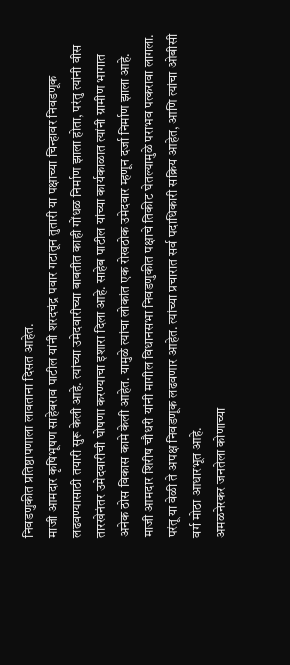निवडणुकीत प्रतिष्ठापणाला लावताना दिसत आहेत.
माजी आमदार कृषिभूषण साहेबराव पाटील यांनी शरदचंद्र पवार गटातून तुतारी या पक्षाच्या चिन्हावर निवडणूक लढवण्यासाठी तयारी सुरू केली आहे. त्यांच्या उमेदवारीच्या बाबतीत काही गोंधळ निर्माण झाला होता, परंतु त्यांनी वीस तारखेनंतर उमेदवारीची घोषणा करण्याचा इशारा दिला आहे. साहेब पाटील यांच्या कार्यकाळात त्यांनी ग्रामीण भागात अनेक ठोस विकास कामे केली आहेत. यामुळे त्यांचा लोकांत एक रोखठोक उमेदवार म्हणून दर्जा निर्माण झाला आहे.
माजी आमदार शिरीष चौधरी यांनी मागील विधानसभा निवडणुकीत पक्षाचे तिकीट घेतल्यामुळे पराभव पत्करावा लागला. परंतू या वेळी ते अपक्ष निवडणूक लढवणार आहेत. त्यांच्या प्रचारात सर्व पदाधिकारी सक्रिय आहेत, आणि त्यांचा ओबीसी वर्ग मोठा आधारभूत आहे.
अमळनेरकर जनतेला कोणाच्या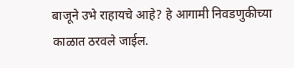बाजूने उभे राहायचे आहे? हे आगामी निवडणुकीच्या काळात ठरवले जाईल.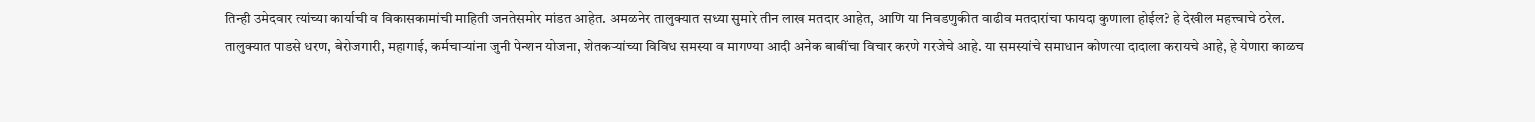तिन्ही उमेदवार त्यांच्या कार्याची व विकासकामांची माहिती जनतेसमोर मांडत आहेत. अमळनेर तालुक्यात सध्या सुमारे तीन लाख मतदार आहेत, आणि या निवडणुकीत वाढीव मतदारांचा फायदा कुणाला होईल? हे देखील महत्त्वाचे ठरेल.
तालुक्यात पाडसे धरण, बेरोजगारी, महागाई, कर्मचाऱ्यांना जुनी पेन्शन योजना, शेतकऱ्यांच्या विविध समस्या व मागण्या आदी अनेक बाबींचा विचार करणे गरजेचे आहे. या समस्यांचे समाधान कोणत्या दादाला करायचे आहे, हे येणारा काळच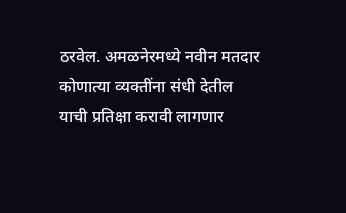ठरवेल. अमळनेरमध्ये नवीन मतदार कोणात्या व्यक्तींना संधी देतील याची प्रतिक्षा करावी लागणार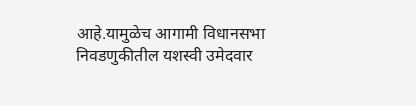आहे.यामुळेच आगामी विधानसभा निवडणुकीतील यशस्वी उमेदवार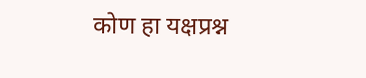कोण हा यक्षप्रश्न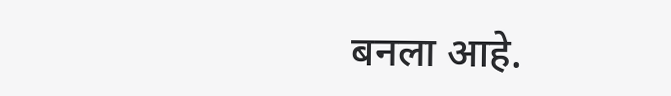बनला आहे.